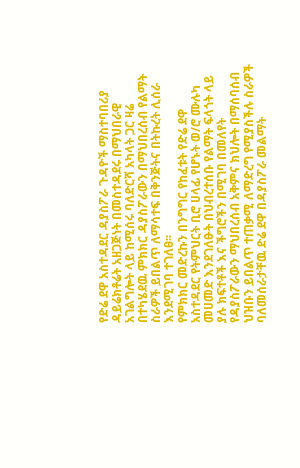የድሬ ደዋ አስተዳደር ዳያስፖራ ጉዳዮች ማስተባበሪያ ዳይሬክቶሬት አዘጋጅነት በመስተዳደሩ በማህበራዊ አገልግሎት ላይ ከሚሰሩ ባለድርሻ አካላት ጋር ዛሬ በተካሄደዉ ምክክር ዳያስፖራውን በማህበረሰብ የልማት ስራዎች ይበልጥ ለማሳተፍ በቅንጅትና በትኩረት ሊሰራ እንደሚገባ ተገለፀ፡፡
የምክክር መድረኩን በንግግር የከፈቱት የድሬ ደዋ አስተዳደር የትምህርት ቢሮ ሀላፊ የሆኑት ወ/ሮ ሙሉካ መሀመድ እንደገለፁት በህብረተሰቡ የልማት ፍላጎት ላይ ያሉ ክፍተቶች እና ችግሮችን በሚገባ በመለየት የዳያስፖራውን ማህበረሰብ አቅምና ክህሎት በማሰባሰብ ህዝቡን ይበልጥ ተጠቃሚ ለማድረግ የሚያስችሉ ስራዎች ባለመሰራታቸዉ ድሬ ደዋ በዳያስፖራ መልማት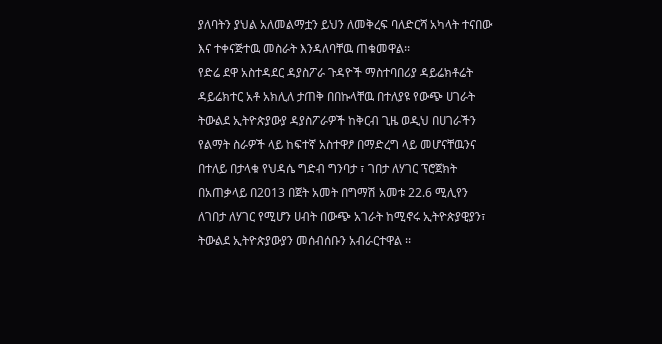ያለባትን ያህል አለመልማቷን ይህን ለመቅረፍ ባለድርሻ አካላት ተናበው እና ተቀናጅተዉ መስራት እንዳለባቸዉ ጠቁመዋል፡፡
የድሬ ደዋ አስተዳደር ዳያስፖራ ጉዳዮች ማስተባበሪያ ዳይሬክቶሬት ዳይሬክተር አቶ አክሊለ ታጠቅ በበኩላቸዉ በተለያዩ የውጭ ሀገራት ትውልደ ኢትዮጵያውያ ዳያስፖራዎች ከቅርብ ጊዜ ወዲህ በሀገራችን የልማት ስራዎች ላይ ከፍተኛ አስተዋፆ በማድረግ ላይ መሆናቸዉንና በተለይ በታላቁ የህዳሴ ግድብ ግንባታ ፣ ገበታ ለሃገር ፕሮጀክት በአጠቃላይ በ2013 በጀት አመት በግማሽ አመቱ 22.6 ሚሊየን ለገበታ ለሃገር የሚሆን ሀብት በውጭ አገራት ከሚኖሩ ኢትዮጵያዊያን፣ ትውልደ ኢትዮጵያውያን መሰብሰቡን አብራርተዋል ፡፡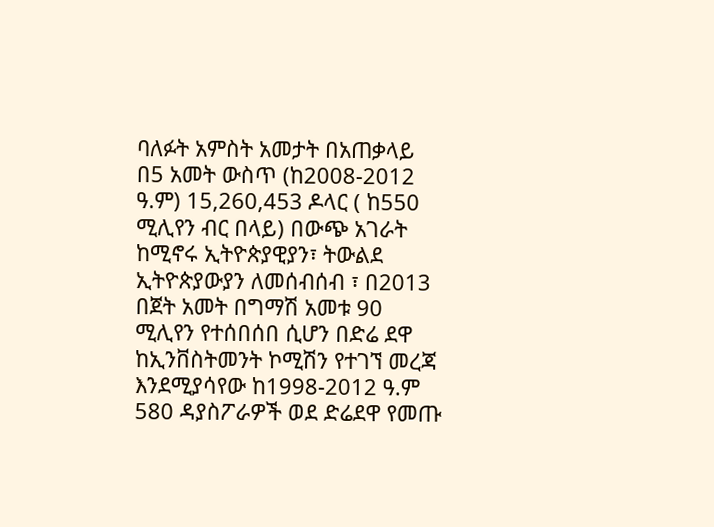ባለፉት አምስት አመታት በአጠቃላይ በ5 አመት ውስጥ (ከ2008-2012 ዓ.ም) 15,260,453 ዶላር ( ከ550 ሚሊየን ብር በላይ) በውጭ አገራት ከሚኖሩ ኢትዮጵያዊያን፣ ትውልደ ኢትዮጵያውያን ለመሰብሰብ ፣ በ2013 በጀት አመት በግማሽ አመቱ 90 ሚሊየን የተሰበሰበ ሲሆን በድሬ ደዋ ከኢንቨስትመንት ኮሚሽን የተገኘ መረጃ እንደሚያሳየው ከ1998-2012 ዓ.ም 580 ዳያስፖራዎች ወደ ድሬደዋ የመጡ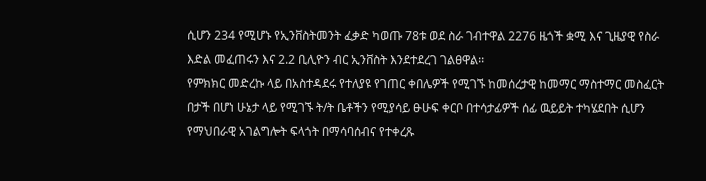ሲሆን 234 የሚሆኑ የኢንቨስትመንት ፈቃድ ካወጡ 78ቱ ወደ ስራ ገብተዋል 2276 ዜጎች ቋሚ እና ጊዜያዊ የስራ እድል መፈጠሩን እና 2.2 ቢሊዮን ብር ኢንቨስት እንደተደረገ ገልፀዋል፡፡
የምክክር መድረኩ ላይ በአስተዳደሩ የተለያዩ የገጠር ቀበሌዎች የሚገኙ ከመሰረታዊ ከመማር ማስተማር መስፈርት በታች በሆነ ሁኔታ ላይ የሚገኙ ት/ት ቤቶችን የሚያሳይ ፁሁፍ ቀርቦ በተሳታፊዎች ሰፊ ዉይይት ተካሄደበት ሲሆን የማህበራዊ አገልግሎት ፍላጎት በማሳባሰብና የተቀረጹ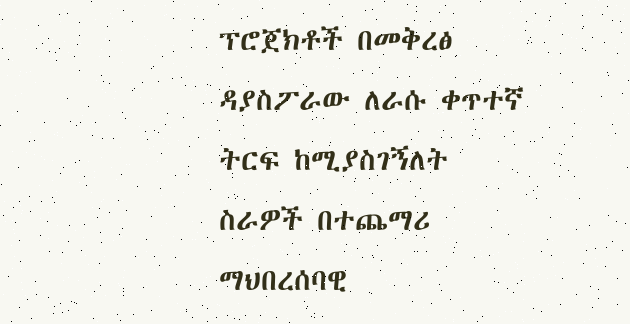ፕሮጀክቶች በመቅረፅ ዳያስፖራው ለራሱ ቀጥተኛ ትርፍ ከሚያስገኝለት ስራዎች በተጨማሪ ማህበረሰባዊ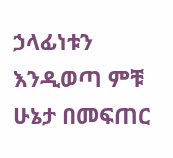ኃላፊነቱን እንዲወጣ ምቹ ሁኔታ በመፍጠር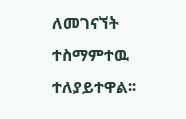ለመገናኘት ተስማምተዉ ተለያይተዋል፡፡